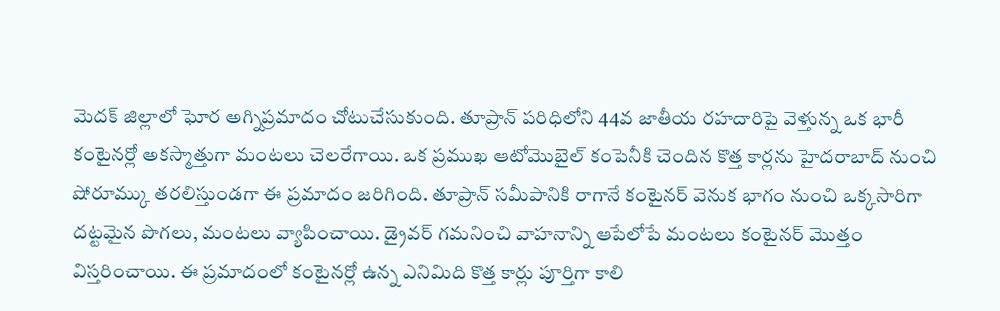మెదక్ జిల్లాలో ఘోర అగ్నిప్రమాదం చోటుచేసుకుంది. తూప్రాన్ పరిధిలోని 44వ జాతీయ రహదారిపై వెళ్తున్న ఒక భారీ కంటైనర్లో అకస్మాత్తుగా మంటలు చెలరేగాయి. ఒక ప్రముఖ ఆటోమొబైల్ కంపెనీకి చెందిన కొత్త కార్లను హైదరాబాద్ నుంచి షోరూమ్కు తరలిస్తుండగా ఈ ప్రమాదం జరిగింది. తూప్రాన్ సమీపానికి రాగానే కంటైనర్ వెనుక భాగం నుంచి ఒక్కసారిగా దట్టమైన పొగలు, మంటలు వ్యాపించాయి. డ్రైవర్ గమనించి వాహనాన్ని ఆపేలోపే మంటలు కంటైనర్ మొత్తం విస్తరించాయి. ఈ ప్రమాదంలో కంటైనర్లో ఉన్న ఎనిమిది కొత్త కార్లు పూర్తిగా కాలి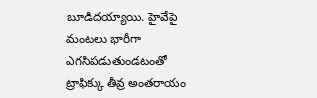బూడిదయ్యాయి. హైవేపై మంటలు భారీగా ఎగసిపడుతుండటంతో ట్రాఫిక్కు తీవ్ర అంతరాయం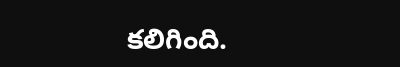కలిగింది.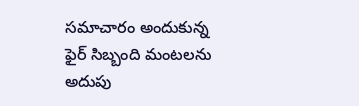సమాచారం అందుకున్న ఫైర్ సిబ్బంది మంటలను అదుపు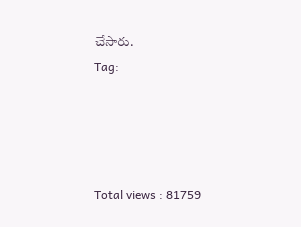చేసారు.
Tag:




Total views : 81759